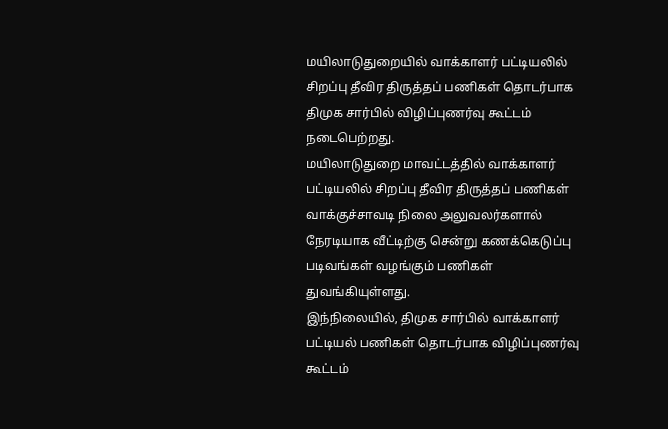மயிலாடுதுறையில் வாக்காளர் பட்டியலில் சிறப்பு தீவிர திருத்தப் பணிகள் தொடர்பாக திமுக சார்பில் விழிப்புணர்வு கூட்டம் நடைபெற்றது.
மயிலாடுதுறை மாவட்டத்தில் வாக்காளர் பட்டியலில் சிறப்பு தீவிர திருத்தப் பணிகள் வாக்குச்சாவடி நிலை அலுவலர்களால் நேரடியாக வீட்டிற்கு சென்று கணக்கெடுப்பு படிவங்கள் வழங்கும் பணிகள் துவங்கியுள்ளது.
இந்நிலையில், திமுக சார்பில் வாக்காளர் பட்டியல் பணிகள் தொடர்பாக விழிப்புணர்வு கூட்டம்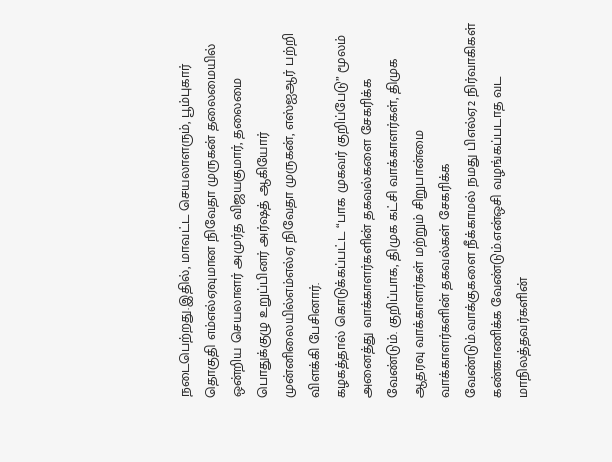நடைபெற்றது.இதில், மாவட்ட செயலாளரும், பூம்புகார் தொகுதி எம்எல்ஏவுமான நிவேதா முருகன் தலைமையில் ஒன்றிய செயலாளர் அமுர்த விஜயகுமார், தலைமை பொதுக்குழு உறுப்பினர் அர்ஷத் ஆகியோர் முன்னிலையில்எம்எல்ஏ நிவேதா முருகன், எஸ்ஐஆர் பற்றி விளக்கி பேசினார்.
கழகத்தால் கொடுக்கப்பட்ட “பாக முகவர் குறிப்பேடு” மூலம் அனைத்து வாக்காளர்களின் தகவல்களை சேகரிக்க வேண்டும். குறிப்பாக, திமுக கட்சி வாக்காளர்கள், திமுக ஆதரவு வாக்காளர்கள் மற்றும் சிறுபான்மை வாக்காளர்களின் தகவல்கள் சேகரிக்க வேண்டும்.வாக்குகளை நீக்காமல் நமது பிஎல்ஏ2 நிர்வாகிகள் கண்காணிக்க வேண்டும்.என்ஒசி வழங்கப்படாத வட மாநிலத்தவர்களின்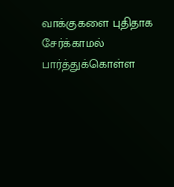வாக்குகளை புதிதாக சேர்க்காமல் பார்த்துக்கொள்ள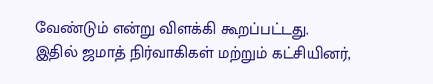வேண்டும் என்று விளக்கி கூறப்பட்டது.
இதில் ஜமாத் நிர்வாகிகள் மற்றும் கட்சியினர்,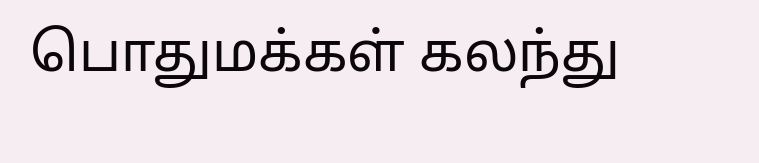பொதுமக்கள் கலந்து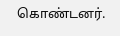கொண்டனர்.